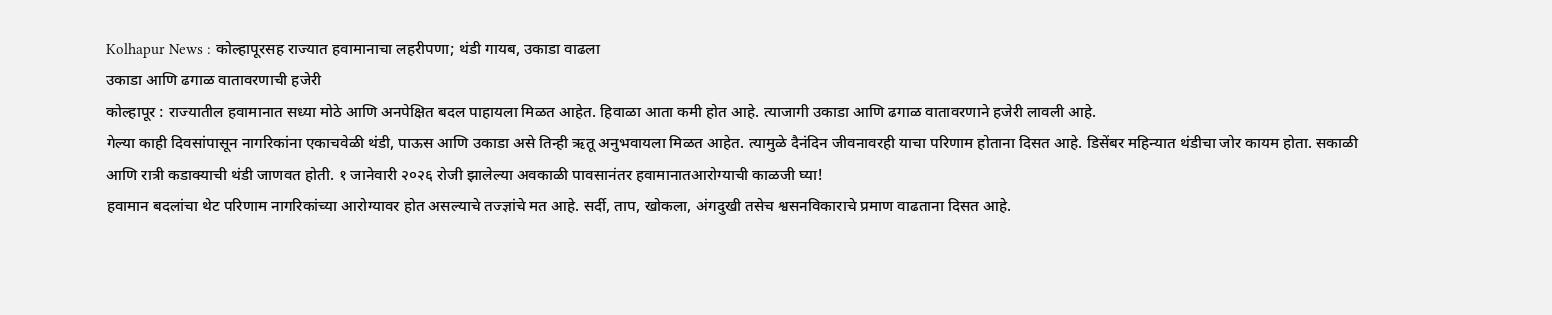Kolhapur News : कोल्हापूरसह राज्यात हवामानाचा लहरीपणा; थंडी गायब, उकाडा वाढला
उकाडा आणि ढगाळ वातावरणाची हजेरी
कोल्हापूर : राज्यातील हवामानात सध्या मोठे आणि अनपेक्षित बदल पाहायला मिळत आहेत. हिवाळा आता कमी होत आहे. त्याजागी उकाडा आणि ढगाळ वातावरणाने हजेरी लावली आहे.
गेल्या काही दिवसांपासून नागरिकांना एकाचवेळी थंडी, पाऊस आणि उकाडा असे तिन्ही ऋतू अनुभवायला मिळत आहेत. त्यामुळे दैनंदिन जीवनावरही याचा परिणाम होताना दिसत आहे. डिसेंबर महिन्यात थंडीचा जोर कायम होता. सकाळी आणि रात्री कडाक्याची थंडी जाणवत होती. १ जानेवारी २०२६ रोजी झालेल्या अवकाळी पावसानंतर हवामानातआरोग्याची काळजी घ्या!
हवामान बदलांचा थेट परिणाम नागरिकांच्या आरोग्यावर होत असल्याचे तज्ज्ञांचे मत आहे. सर्दी, ताप, खोकला, अंगदुखी तसेच श्वसनविकाराचे प्रमाण वाढताना दिसत आहे.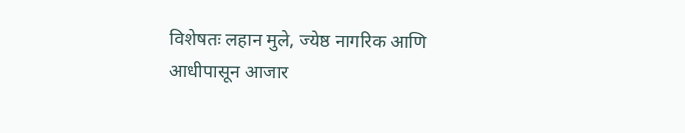विशेषतः लहान मुले, ज्येष्ठ नागरिक आणि आधीपासून आजार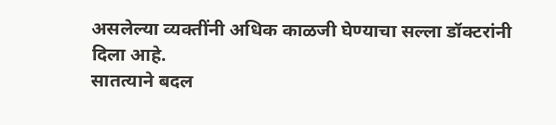असलेल्या व्यक्तींनी अधिक काळजी घेण्याचा सल्ला डॉक्टरांनी दिला आहे.
सातत्याने बदल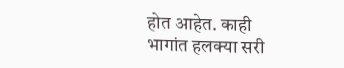होत आहेत. काही भागांत हलक्या सरी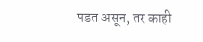पडत असून, तर काही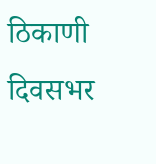ठिकाणी दिवसभर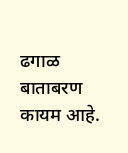ढगाळ बाताबरण कायम आहे.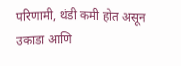परिणामी, थंडी कमी होत असून उकाडा आणि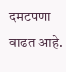दमटपणा वाढत आहे.